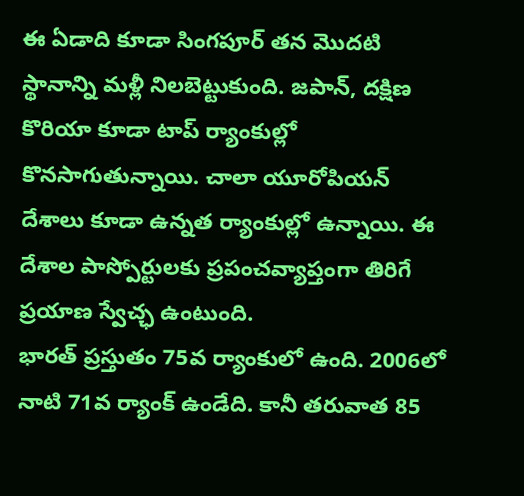ఈ ఏడాది కూడా సింగపూర్ తన మొదటి స్థానాన్ని మళ్లీ నిలబెట్టుకుంది. జపాన్, దక్షిణ కొరియా కూడా టాప్ ర్యాంకుల్లో కొనసాగుతున్నాయి. చాలా యూరోపియన్ దేశాలు కూడా ఉన్నత ర్యాంకుల్లో ఉన్నాయి. ఈ దేశాల పాస్పోర్టులకు ప్రపంచవ్యాప్తంగా తిరిగే ప్రయాణ స్వేచ్ఛ ఉంటుంది.
భారత్ ప్రస్తుతం 75వ ర్యాంకులో ఉంది. 2006లో నాటి 71వ ర్యాంక్ ఉండేది. కానీ తరువాత 85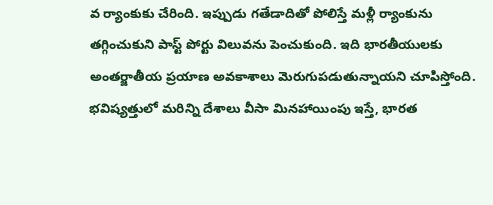వ ర్యాంకుకు చేరింది. ఇప్పుడు గతేడాదితో పోలిస్తే మళ్లీ ర్యాంకును తగ్గించుకుని పాస్ట్ పోర్టు విలువను పెంచుకుంది. ఇది భారతీయులకు అంతర్జాతీయ ప్రయాణ అవకాశాలు మెరుగుపడుతున్నాయని చూపిస్తోంది. భవిష్యత్తులో మరిన్ని దేశాలు వీసా మినహాయింపు ఇస్తే, భారత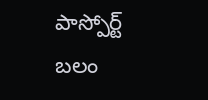పాస్పోర్ట్ బలం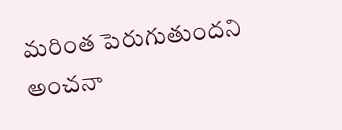మరింత పెరుగుతుందని అంచనా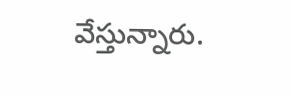వేస్తున్నారు.